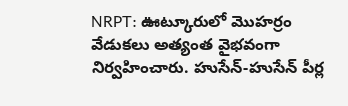NRPT: ఊట్కూరులో మొహర్రం వేడుకలు అత్యంత వైభవంగా నిర్వహించారు. హుసేన్-హుసేన్ పీర్ల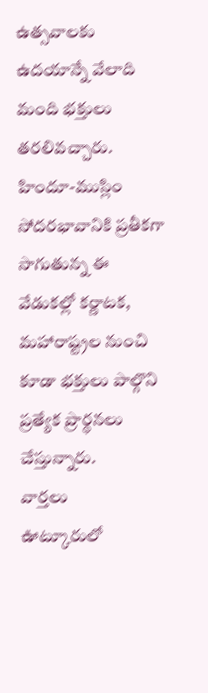ఉత్సవాలకు ఉదయాన్నే వేలాది మంది భక్తులు తరలివచ్చారు. హిందూ-ముస్లిం సోదరభావానికి ప్రతీకగా సాగుతున్న ఈ వేడుకల్లో కర్ణాటక, మహారాష్ట్రల నుంచి కూడా భక్తులు పాల్గొని ప్రత్యేక ప్రార్థనలు చేస్తున్నారు.
వార్తలు
ఊట్కూరులో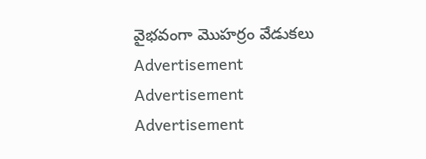వైభవంగా మొహర్రం వేడుకలు
Advertisement
Advertisement
Advertisement